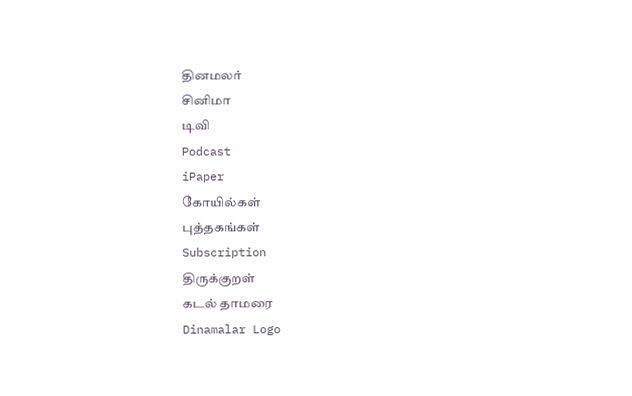தினமலர்
சினிமா
டிவி
Podcast
iPaper
கோயில்கள்
புத்தகங்கள்
Subscription
திருக்குறள்
கடல் தாமரை
Dinamalar Logo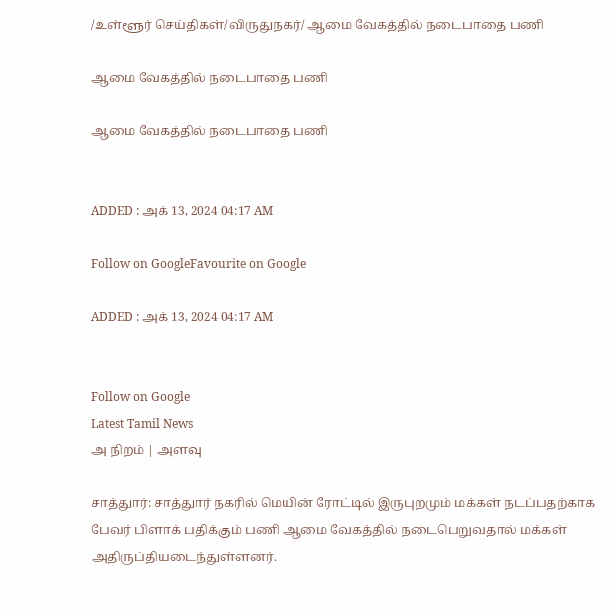/உள்ளூர் செய்திகள்/விருதுநகர்/ ஆமை வேகத்தில் நடைபாதை பணி

ஆமை வேகத்தில் நடைபாதை பணி

ஆமை வேகத்தில் நடைபாதை பணி


ADDED : அக் 13, 2024 04:17 AM

Follow on GoogleFavourite on Google

ADDED : அக் 13, 2024 04:17 AM


Follow on Google
Latest Tamil News
அ நிறம் | அளவு

சாத்துார்: சாத்துார் நகரில் மெயின் ரோட்டில் இருபுறமும் மக்கள் நடப்பதற்காக பேவர் பிளாக் பதிக்கும் பணி ஆமை வேகத்தில் நடைபெறுவதால் மக்கள் அதிருப்தியடைந்துள்ளனர்.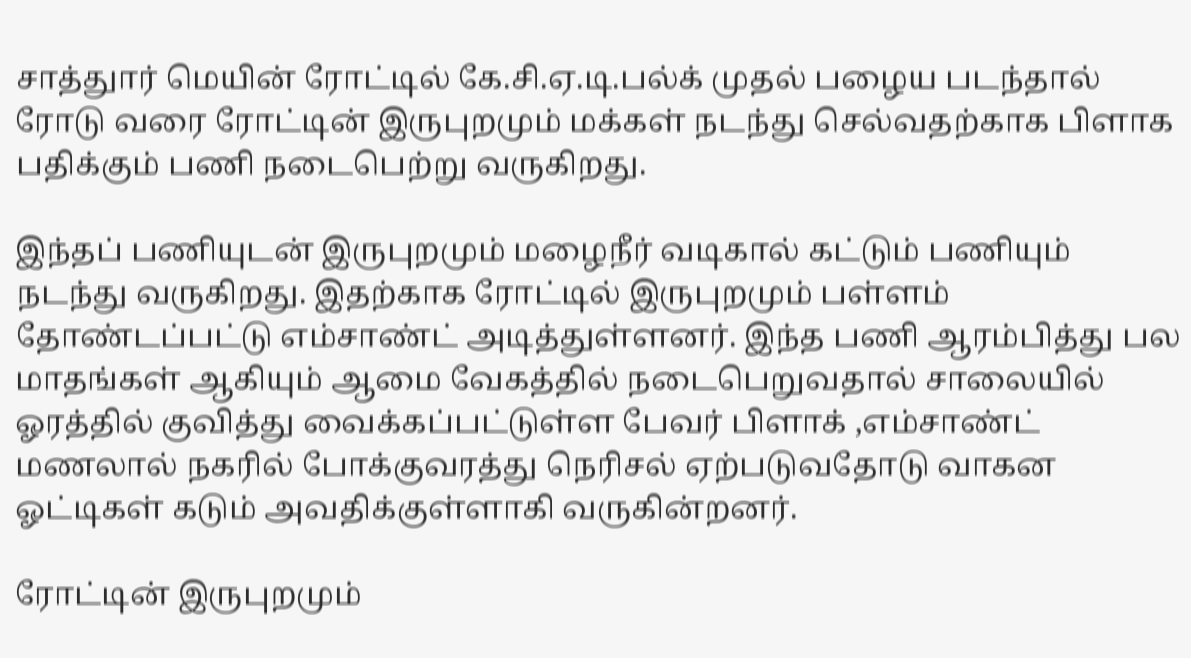சாத்துார் மெயின் ரோட்டில் கே.சி.ஏ.டி.பல்க் முதல் பழைய படந்தால் ரோடு வரை ரோட்டின் இருபுறமும் மக்கள் நடந்து செல்வதற்காக பிளாக பதிக்கும் பணி நடைபெற்று வருகிறது.

இந்தப் பணியுடன் இருபுறமும் மழைநீர் வடிகால் கட்டும் பணியும் நடந்து வருகிறது. இதற்காக ரோட்டில் இருபுறமும் பள்ளம் தோண்டப்பட்டு எம்சாண்ட் அடித்துள்ளனர். இந்த பணி ஆரம்பித்து பல மாதங்கள் ஆகியும் ஆமை வேகத்தில் நடைபெறுவதால் சாலையில் ஓரத்தில் குவித்து வைக்கப்பட்டுள்ள பேவர் பிளாக் ,எம்சாண்ட் மணலால் நகரில் போக்குவரத்து நெரிசல் ஏற்படுவதோடு வாகன ஓட்டிகள் கடும் அவதிக்குள்ளாகி வருகின்றனர்.

ரோட்டின் இருபுறமும்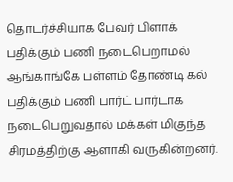தொடர்ச்சியாக பேவர் பிளாக் பதிக்கும் பணி நடைபெறாமல் ஆங்காங்கே பள்ளம் தோண்டி கல் பதிக்கும் பணி பார்ட் பார்டாக நடைபெறுவதால் மக்கள் மிகுந்த சிரமத்திற்கு ஆளாகி வருகின்றனர்.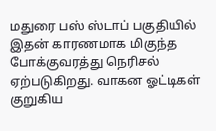மதுரை பஸ் ஸ்டாப் பகுதியில் இதன் காரணமாக மிகுந்த போக்குவரத்து நெரிசல் ஏற்படுகிறது. வாகன ஓட்டிகள் குறுகிய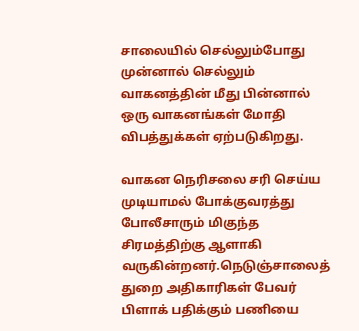சாலையில் செல்லும்போது முன்னால் செல்லும் வாகனத்தின் மீது பின்னால் ஒரு வாகனங்கள் மோதி விபத்துக்கள் ஏற்படுகிறது.

வாகன நெரிசலை சரி செய்ய முடியாமல் போக்குவரத்து போலீசாரும் மிகுந்த சிரமத்திற்கு ஆளாகி வருகின்றனர்.நெடுஞ்சாலைத் துறை அதிகாரிகள் பேவர் பிளாக் பதிக்கும் பணியை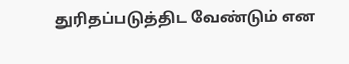துரிதப்படுத்திட வேண்டும் என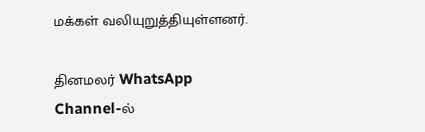மக்கள் வலியுறுத்தியுள்ளனர்.

தினமலர் WhatsApp Channel-ல்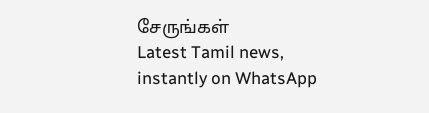சேருங்கள்
Latest Tamil news, instantly on WhatsApp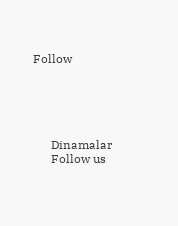Follow





      Dinamalar
      Follow us